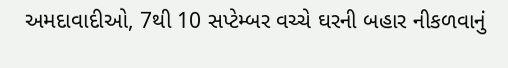અમદાવાદીઓ, 7થી 10 સપ્ટેમ્બર વચ્ચે ઘરની બહાર નીકળવાનું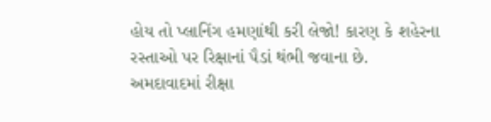હોય તો પ્લાનિંગ હમણાંથી કરી લેજો! કારણ કે શહેરના રસ્તાઓ પર રિક્ષાનાં પૈડાં થંભી જવાના છે.
અમદાવાદમાં રીક્ષા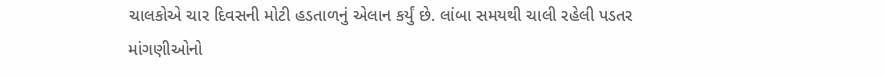ચાલકોએ ચાર દિવસની મોટી હડતાળનું એલાન કર્યું છે. લાંબા સમયથી ચાલી રહેલી પડતર માંગણીઓનો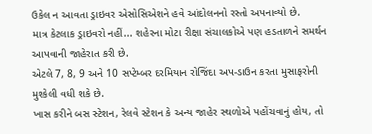ઉકેલ ન આવતા ડ્રાઇવર એસોસિએશને હવે આંદોલનનો રસ્તો અપનાવ્યો છે.
માત્ર કેટલાક ડ્રાઇવરો નહીં... શહેરના મોટા રીક્ષા સંચાલકોએ પણ હડતાળને સમર્થન આપવાની જાહેરાત કરી છે.
એટલે 7, 8, 9 અને 10 સપ્ટેમ્બર દરમિયાન રોજિંદા અપ-ડાઉન કરતા મુસાફરોની મુશ્કેલી વધી શકે છે.
ખાસ કરીને બસ સ્ટેશન, રેલવે સ્ટેશન કે અન્ય જાહેર સ્થળોએ પહોંચવાનું હોય, તો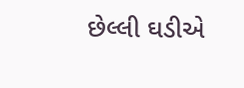છેલ્લી ઘડીએ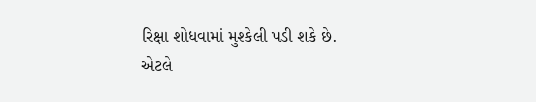રિક્ષા શોધવામાં મુશ્કેલી પડી શકે છે.
એટલે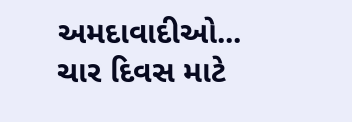અમદાવાદીઓ...
ચાર દિવસ માટે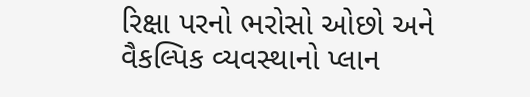રિક્ષા પરનો ભરોસો ઓછો અને વૈકલ્પિક વ્યવસ્થાનો પ્લાન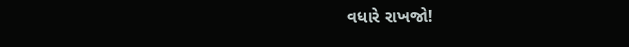વધારે રાખજો!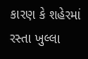કારણ કે શહેરમાં રસ્તા ખુલ્લા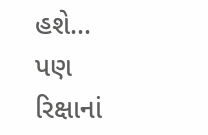હશે...
પણ રિક્ષાનાં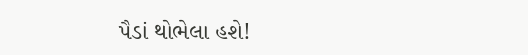પૈડાં થોભેલા હશે!